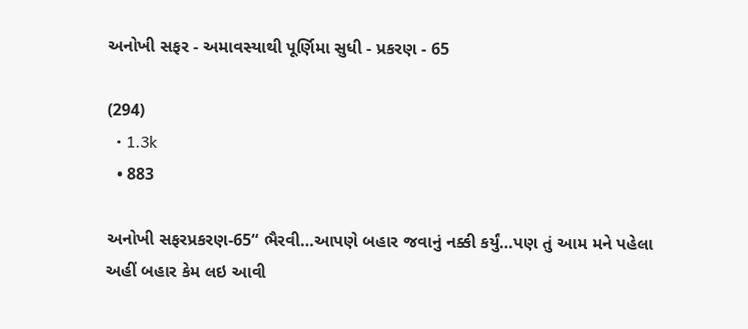અનોખી સફર - અમાવસ્યાથી પૂર્ણિમા સુધી - પ્રકરણ - 65

(294)
  • 1.3k
  • 883

અનોખી સફરપ્રકરણ-65“ ભૈરવી…આપણે બહાર જવાનું નક્કી કર્યું…પણ તું આમ મને પહેલા અહીં બહાર કેમ લઇ આવી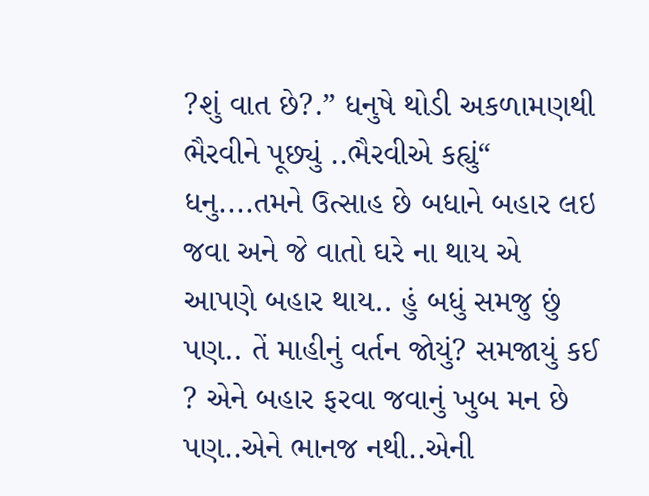?શું વાત છે?.” ધનુષે થોડી અકળામણથી ભૈરવીને પૂછ્યું ..ભૈરવીએ કહ્યું“ ધનુ....તમને ઉત્સાહ છે બધાને બહાર લઇ જવા અને જે વાતો ઘરે ના થાય એ આપણે બહાર થાય.. હું બધું સમજુ છું પણ.. તેં માહીનું વર્તન જોયું? સમજાયું કઈ ? એને બહાર ફરવા જવાનું ખુબ મન છે પણ..એને ભાનજ નથી..એની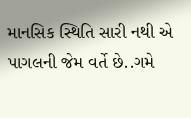માનસિક સ્થિતિ સારી નથી એ પાગલની જેમ વર્તે છે..ગમે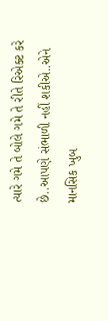ત્યારે ગમે તે બોલે ગમે તે રીતે રિએક્ટ કરે છે..આપણે સંભાળી નહીં શકીએ..એને માનસિક ખુબ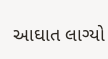આઘાત લાગ્યો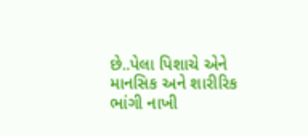છે..પેલા પિશાચે એને માનસિક અને શારીરિક ભાંગી નાખી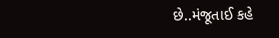છે..મંજૂતાઈ કહે